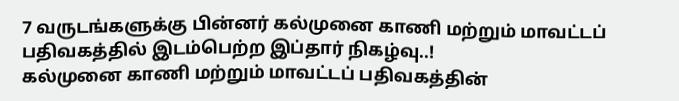7 வருடங்களுக்கு பின்னர் கல்முனை காணி மற்றும் மாவட்டப் பதிவகத்தில் இடம்பெற்ற இப்தார் நிகழ்வு..!
கல்முனை காணி மற்றும் மாவட்டப் பதிவகத்தின்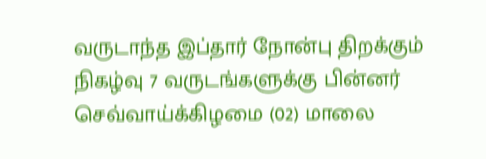வருடாந்த இப்தார் நோன்பு திறக்கும் நிகழ்வு 7 வருடங்களுக்கு பின்னர் செவ்வாய்க்கிழமை (02) மாலை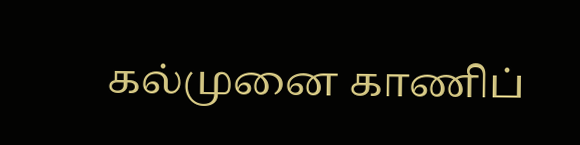கல்முனை காணிப்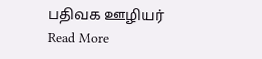பதிவக ஊழியர்
Read More